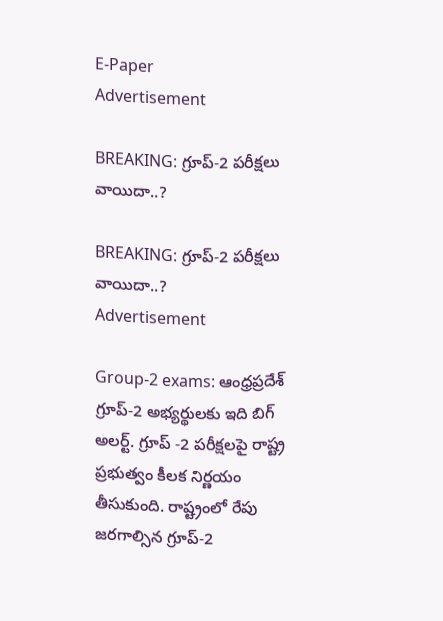E-Paper
Advertisement

BREAKING: గ్రూప్-2 పరీక్షలు వాయిదా..?

BREAKING: గ్రూప్-2 పరీక్షలు వాయిదా..?
Advertisement

Group-2 exams: ఆంధ్రప్రదేశ్ గ్రూప్-2 అభ్యర్థులకు ఇది బిగ్ అలర్ట్. గ్రూప్ -2 పరీక్షలపై రాష్ట్ర ప్రభుత్వం కీలక నిర్ణయం తీసుకుంది. రాష్ట్రంలో రేపు జరగాల్సిన గ్రూప్-2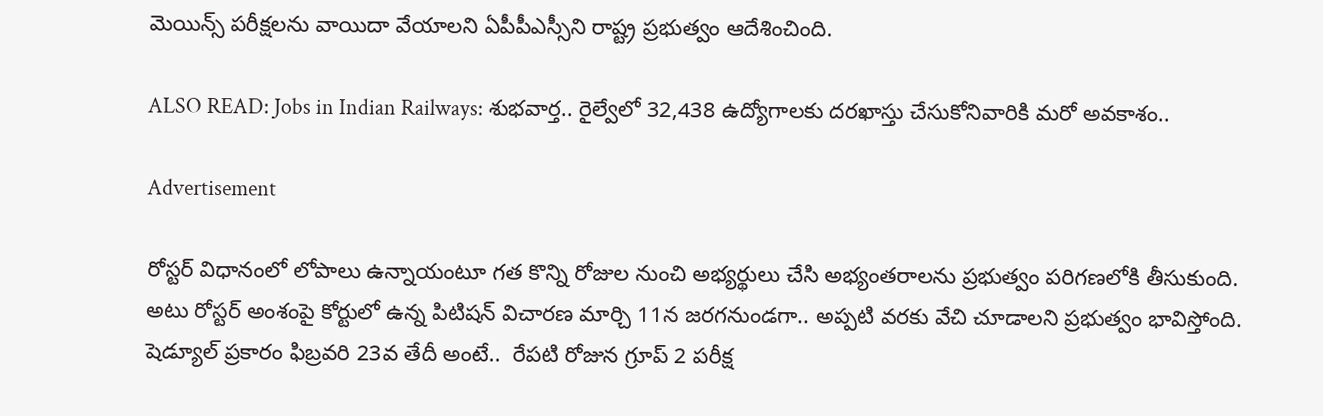మెయిన్స్ పరీక్షలను వాయిదా వేయాలని ఏపీపీఎస్సీని రాష్ట్ర ప్రభుత్వం ఆదేశించింది.

ALSO READ: Jobs in Indian Railways: శుభవార్త.. రైల్వేలో 32,438 ఉద్యోగాలకు దరఖాస్తు చేసుకోనివారికి మరో అవకాశం..

Advertisement

రోస్టర్ విధానంలో లోపాలు ఉన్నాయంటూ గత కొన్ని రోజుల నుంచి అభ్యర్థులు చేసి అభ్యంతరాలను ప్రభుత్వం పరిగణలోకి తీసుకుంది.  అటు రోస్టర్ అంశంపై కోర్టులో ఉన్న పిటిషన్ విచారణ మార్చి 11న జరగనుండగా.. అప్పటి వరకు వేచి చూడాలని ప్రభుత్వం భావిస్తోంది. షెడ్యూల్‌ ప్రకారం ఫిబ్రవరి 23వ తేదీ అంటే..  రేపటి రోజున గ్రూప్‌ 2 పరీక్ష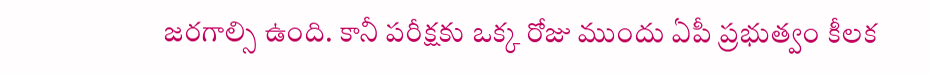జరగాల్సి ఉంది. కానీ పరీక్షకు ఒక్క రోజు ముందు ఏపీ ప్రభుత్వం కీలక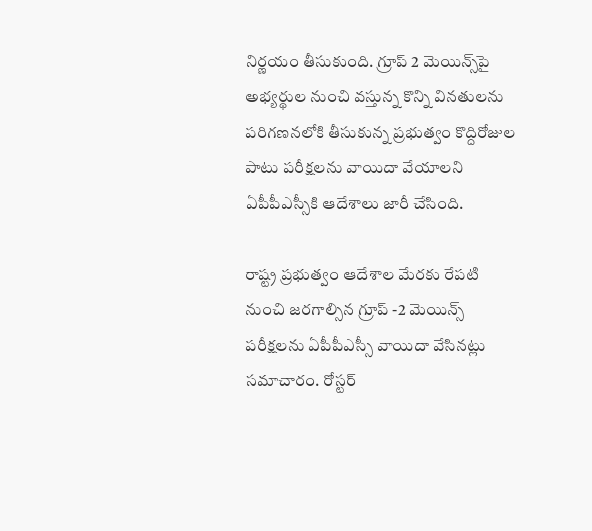నిర్ణయం తీసుకుంది. గ్రూప్‌ 2 మెయిన్స్‌పై అభ్యర్థుల నుంచి వస్తున్న కొన్ని వినతులను పరిగణనలోకి తీసుకున్న ప్రభుత్వం కొద్దిరోజుల పాటు పరీక్షలను వాయిదా వేయాలని ఏపీపీఎస్సీకి ఆదేశాలు జారీ చేసింది.

రాష్ట్ర ప్రభుత్వం ఆదేశాల మేరకు రేపటి నుంచి జరగాల్సిన గ్రూప్‌ -2 మెయిన్స్‌ పరీక్షలను ఏపీపీఎస్సీ వాయిదా వేసినట్లు సమాచారం. రోస్టర్‌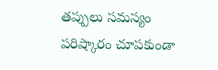తప్పులు సమస్యం పరిష్కారం చూపకుండా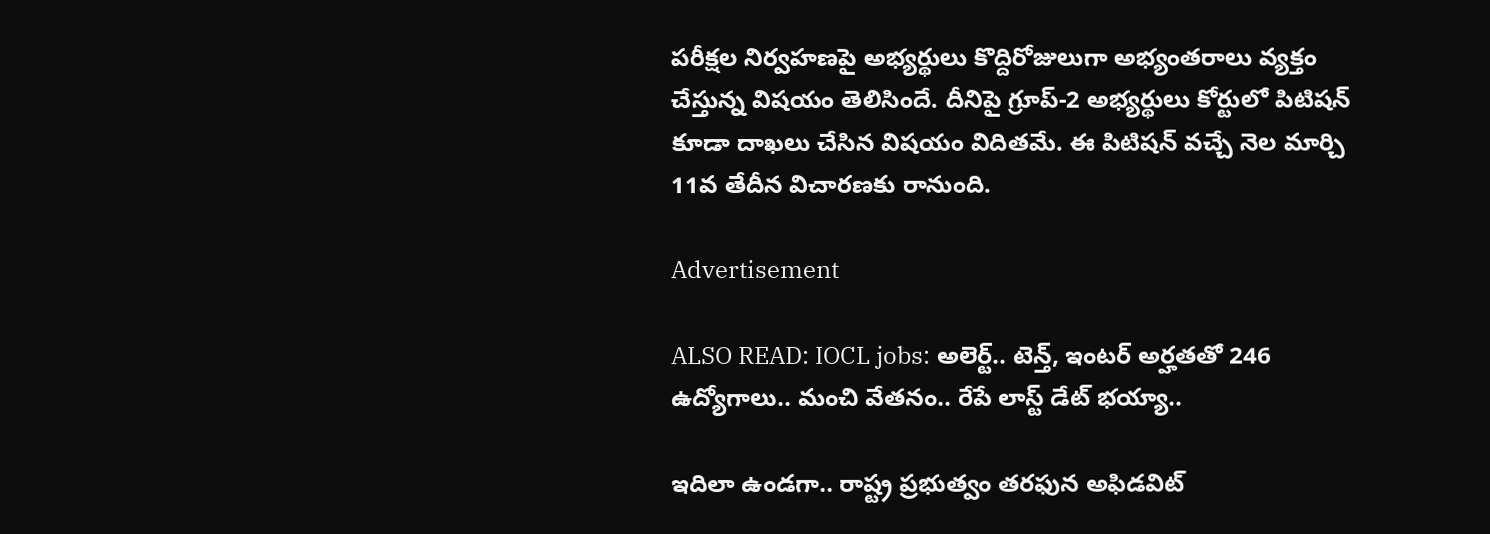పరీక్షల నిర్వహణపై అభ్యర్థులు కొద్దిరోజులుగా అభ్యంతరాలు వ్యక్తం చేస్తున్న విషయం తెలిసిందే. దీనిపై గ్రూప్-2 అభ్యర్థులు కోర్టులో పిటిషన్‌ కూడా దాఖలు చేసిన విషయం విదితమే. ఈ పిటిషన్‌ వచ్చే నెల మార్చి 11వ తేదీన విచారణకు రానుంది.

Advertisement

ALSO READ: IOCL jobs: అలెర్ట్.. టెన్త్, ఇంటర్ అర్హతతో 246 ఉద్యోగాలు.. మంచి వేతనం.. రేపే లాస్ట్ డేట్ భయ్యా..

ఇదిలా ఉండగా.. రాష్ట్ర ప్రభుత్వం తరఫున అఫిడవిట్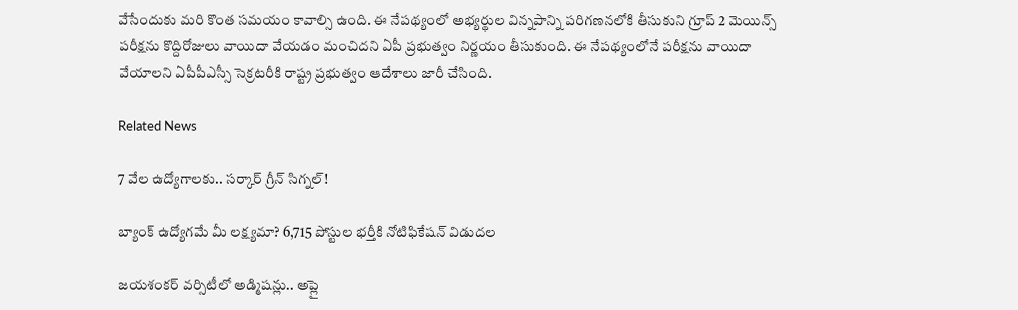వేసేందుకు మరి కొంత సమయం కావాల్సి ఉంది. ఈ నేపథ్యంలో అభ్యర్థుల విన్నపాన్ని పరిగణనలోకి తీసుకుని గ్రూప్‌ 2 మెయిన్స్‌ పరీక్షను కొద్దిరోజులు వాయిదా వేయడం మంచిదని ఏపీ ప్రభుత్వం నిర్ణయం తీసుకుంది. ఈ నేపథ్యంలోనే పరీక్షను వాయిదా వేయాలని ఏపీపీఎస్సీ సెక్రటరీకి రాష్ట్ర ప్రభుత్వం ఆదేశాలు జారీ చేసింది.

Related News

7 వేల ఉద్యోగాలకు.. సర్కార్ గ్రీన్ సిగ్నల్!

బ్యాంక్ ఉద్యోగమే మీ లక్ష్యమా? 6,715 పోస్టుల భర్తీకి నోటిఫికేషన్ విడుదల

జయశంకర్ వర్సిటీలో అడ్మిషన్లు.. అప్లై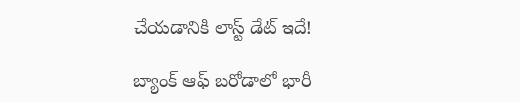చేయడానికి లాస్ట్ డేట్ ఇదే!

బ్యాంక్ ఆఫ్ బరోడాలో భారీ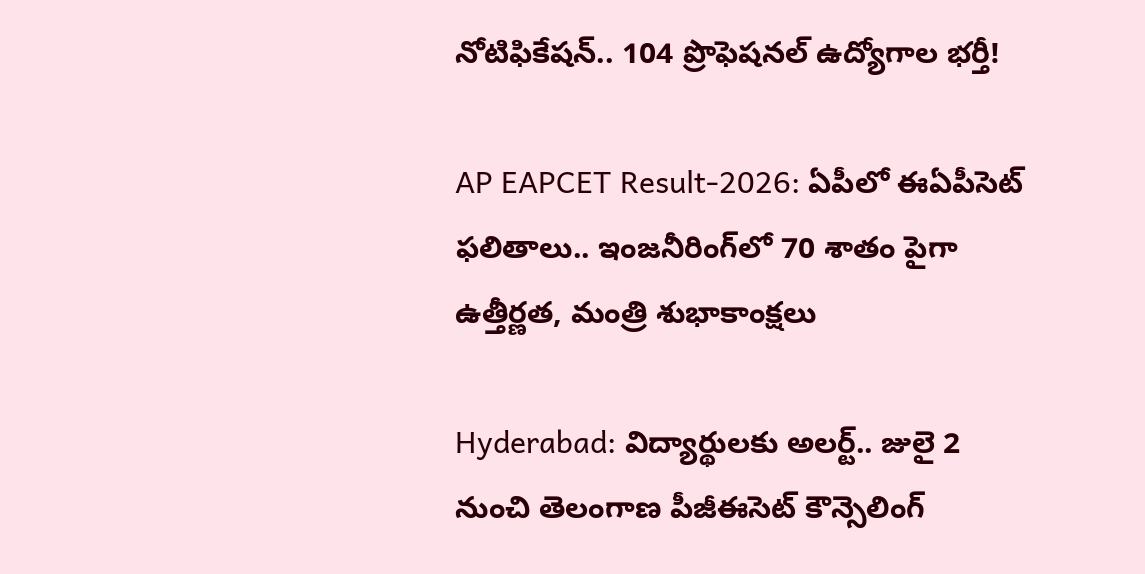నోటిఫికేషన్.. 104 ప్రొఫెషనల్ ఉద్యోగాల భర్తీ!

AP EAPCET Result-2026: ఏపీలో ఈఏపీసెట్ ఫలితాలు.. ఇంజనీరింగ్‌లో 70 శాతం పైగా ఉత్తీర్ణత, మంత్రి శుభాకాంక్షలు

Hyderabad: విద్యార్థులకు అలర్ట్.. జులై 2 నుంచి తెలంగాణ పీజీఈసెట్‌ కౌన్సెలింగ్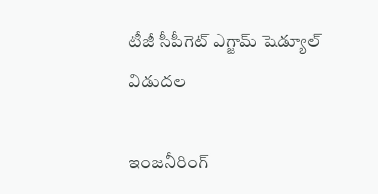టీజీ సీపీగెట్ ఎగ్జామ్ షెడ్యూల్ విడుదల

ఇంజనీరింగ్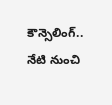కౌన్సెలింగ్.. నేటి నుంచి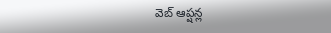వెబ్ ఆప్షన్ల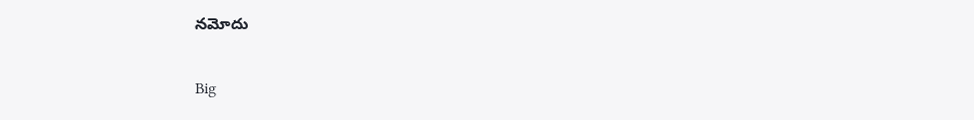నమోదు

Big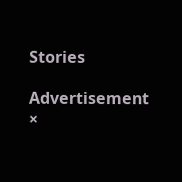Stories

Advertisement
×